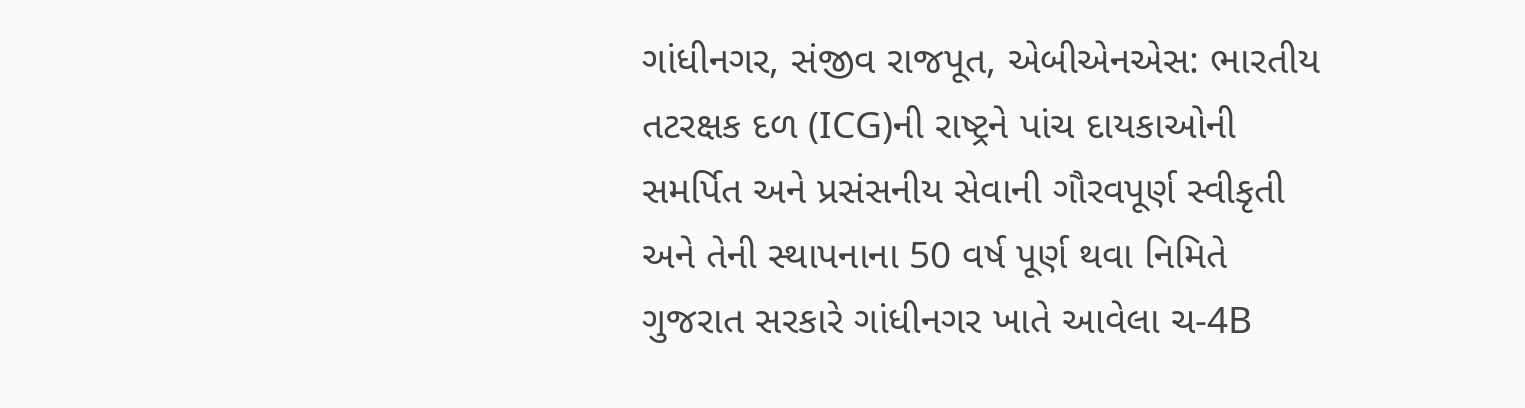ગાંધીનગર, સંજીવ રાજપૂત, એબીએનએસ: ભારતીય તટરક્ષક દળ (ICG)ની રાષ્ટ્રને પાંચ દાયકાઓની સમર્પિત અને પ્રસંસનીય સેવાની ગૌરવપૂર્ણ સ્વીકૃતી અને તેની સ્થાપનાના 50 વર્ષ પૂર્ણ થવા નિમિતે ગુજરાત સરકારે ગાંધીનગર ખાતે આવેલા ચ-4B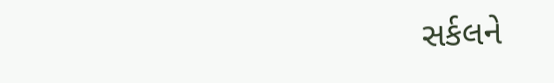સર્કલને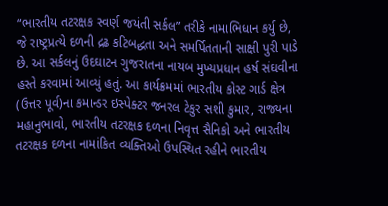“ભારતીય તટરક્ષક સ્વર્ણ જયંતી સર્કલ” તરીકે નામાભિધાન કર્યુ છે,
જે રાષ્ટ્રપ્રત્યે દળની દ્રઢ કટિબદ્ધતા અને સમર્પિતતાની સાક્ષી પુરી પાડે છે. આ સર્કલનું ઉદઘાટન ગુજરાતના નાયબ મુખ્યપ્રધાન હર્ષ સંઘવીના હસ્તે કરવામાં આવ્યું હતું. આ કાર્યક્રમમાં ભારતીય કોસ્ટ ગાર્ડ ક્ષેત્ર (ઉત્તર પૂર્વ)ના કમાન્ડર ઇસ્પેક્ટર જનરલ ટેકુર સશી કુમાર, રાજ્યના મહાનુભાવો, ભારતીય તટરક્ષક દળના નિવૃત્ત સૈનિકો અને ભારતીય તટરક્ષક દળના નામાંકિત વ્યક્તિઓ ઉપસ્થિત રહીને ભારતીય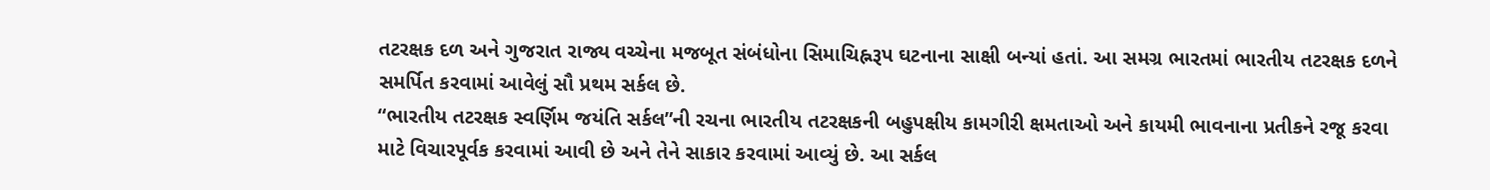તટરક્ષક દળ અને ગુજરાત રાજ્ય વચ્ચેના મજબૂત સંબંધોના સિમાચિહ્નરૂપ ઘટનાના સાક્ષી બન્યાં હતાં. આ સમગ્ર ભારતમાં ભારતીય તટરક્ષક દળને સમર્પિત કરવામાં આવેલું સૌ પ્રથમ સર્કલ છે.
“ભારતીય તટરક્ષક સ્વર્ણિમ જયંતિ સર્કલ”ની રચના ભારતીય તટરક્ષકની બહુપક્ષીય કામગીરી ક્ષમતાઓ અને કાયમી ભાવનાના પ્રતીકને રજૂ કરવા માટે વિચારપૂર્વક કરવામાં આવી છે અને તેને સાકાર કરવામાં આવ્યું છે. આ સર્કલ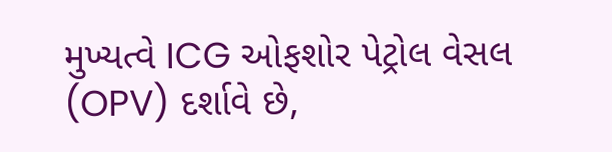મુખ્યત્વે ICG ઓફશોર પેટ્રોલ વેસલ (OPV) દર્શાવે છે,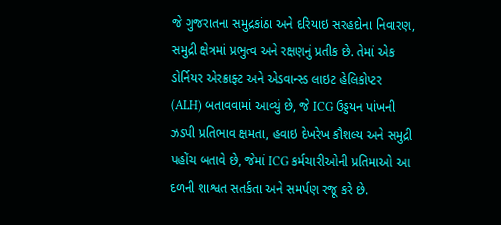જે ગુજરાતના સમુદ્રકાંઠા અને દરિયાઇ સરહદોના નિવારણ, સમુદ્રી ક્ષેત્રમાં પ્રભુત્વ અને રક્ષણનું પ્રતીક છે. તેમાં એક ડોર્નિયર એરક્રાફ્ટ અને એડવાન્સ્ડ લાઇટ હેલિકોપ્ટર (ALH) બતાવવામાં આવ્યું છે, જે ICG ઉડ્ડયન પાંખની ઝડપી પ્રતિભાવ ક્ષમતા, હવાઇ દેખરેખ કૌશલ્ય અને સમુદ્રી પહોંચ બતાવે છે, જેમાં ICG કર્મચારીઓની પ્રતિમાઓ આ દળની શાશ્વત સતર્કતા અને સમર્પણ રજૂ કરે છે.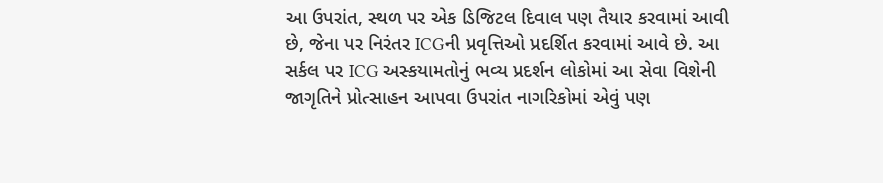આ ઉપરાંત, સ્થળ પર એક ડિજિટલ દિવાલ પણ તૈયાર કરવામાં આવી છે, જેના પર નિરંતર ICGની પ્રવૃત્તિઓ પ્રદર્શિત કરવામાં આવે છે. આ સર્કલ પર ICG અસ્કયામતોનું ભવ્ય પ્રદર્શન લોકોમાં આ સેવા વિશેની જાગૃતિને પ્રોત્સાહન આપવા ઉપરાંત નાગરિકોમાં એવું પણ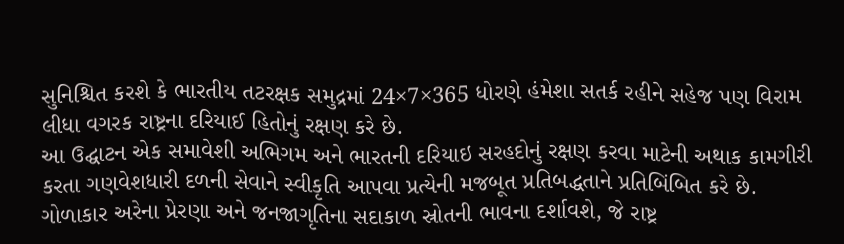સુનિશ્ચિત કરશે કે ભારતીય તટરક્ષક સમુદ્રમાં 24×7×365 ધોરણે હંમેશા સતર્ક રહીને સહેજ પણ વિરામ લીધા વગરક રાષ્ટ્રના દરિયાઈ હિતોનું રક્ષણ કરે છે.
આ ઉદ્ઘાટન એક સમાવેશી અભિગમ અને ભારતની દરિયાઇ સરહદોનું રક્ષણ કરવા માટેની અથાક કામગીરી કરતા ગણવેશધારી દળની સેવાને સ્વીકૃતિ આપવા પ્રત્યેની મજબૂત પ્રતિબદ્ધતાને પ્રતિબિંબિત કરે છે.
ગોળાકાર અરેના પ્રેરણા અને જનજાગૃતિના સદાકાળ સ્રોતની ભાવના દર્શાવશે, જે રાષ્ટ્ર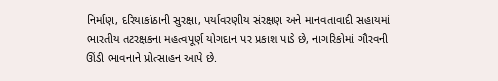નિર્માણ, દરિયાકાંઠાની સુરક્ષા, પર્યાવરણીય સંરક્ષણ અને માનવતાવાદી સહાયમાં ભારતીય તટરક્ષકના મહત્વપૂર્ણ યોગદાન પર પ્રકાશ પાડે છે, નાગરિકોમાં ગૌરવની ઊંડી ભાવનાને પ્રોત્સાહન આપે છે.